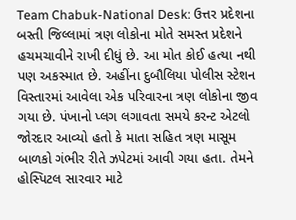Team Chabuk-National Desk: ઉત્તર પ્રદેશના બસ્તી જિલ્લામાં ત્રણ લોકોના મોતે સમસ્ત પ્રદેશને હચમચાવીને રાખી દીધું છે. આ મોત કોઈ હત્યા નથી પણ અકસ્માત છે. અહીંના દુબૌલિયા પોલીસ સ્ટેશન વિસ્તારમાં આવેલા એક પરિવારના ત્રણ લોકોના જીવ ગયા છે. પંખાનો પ્લગ લગાવતા સમયે કરન્ટ એટલો જોરદાર આવ્યો હતો કે માતા સહિત ત્રણ માસૂમ બાળકો ગંભીર રીતે ઝપેટમાં આવી ગયા હતા. તેમને હોસ્પિટલ સારવાર માટે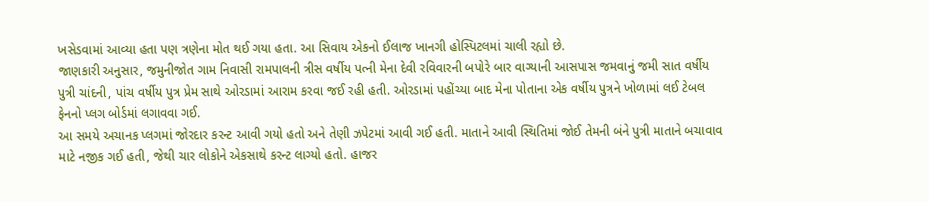ખસેડવામાં આવ્યા હતા પણ ત્રણેના મોત થઈ ગયા હતા. આ સિવાય એકનો ઈલાજ ખાનગી હોસ્પિટલમાં ચાલી રહ્યો છે.
જાણકારી અનુસાર, જમુનીજોત ગામ નિવાસી રામપાલની ત્રીસ વર્ષીય પત્ની મેના દેવી રવિવારની બપોરે બાર વાગ્યાની આસપાસ જમવાનું જમી સાત વર્ષીય પુત્રી ચાંદની, પાંચ વર્ષીય પુત્ર પ્રેમ સાથે ઓરડામાં આરામ કરવા જઈ રહી હતી. ઓરડામાં પહોંચ્યા બાદ મેના પોતાના એક વર્ષીય પુત્રને ખોળામાં લઈ ટેબલ ફેનનો પ્લગ બોર્ડમાં લગાવવા ગઈ.
આ સમયે અચાનક પ્લગમાં જોરદાર કરન્ટ આવી ગયો હતો અને તેણી ઝપેટમાં આવી ગઈ હતી. માતાને આવી સ્થિતિમાં જોઈ તેમની બંને પુત્રી માતાને બચાવાવ માટે નજીક ગઈ હતી, જેથી ચાર લોકોને એકસાથે કરન્ટ લાગ્યો હતો. હાજર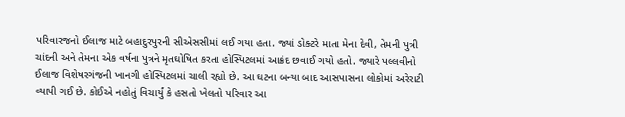પરિવારજનો ઈલાજ માટે બહાદુરપુરની સીએસસીમાં લઈ ગયા હતા. જ્યાં ડોક્ટરે માતા મેના દેવી, તેમની પુત્રી ચાંદની અને તેમના એક વર્ષના પુત્રને મૃતઘોષિત કરતા હોસ્પિટલમાં આક્રંદ છવાઈ ગયો હતો. જ્યારે પલ્લવીનો ઈલાજ વિશેષરગંજની ખાનગી હોસ્પિટલમાં ચાલી રહ્યો છે. આ ઘટના બન્યા બાદ આસપાસના લોકોમાં અરેરાટી વ્યાપી ગઈ છે. કોઈએ નહોતું વિચાર્યું કે હસતો ખેલતો પરિવાર આ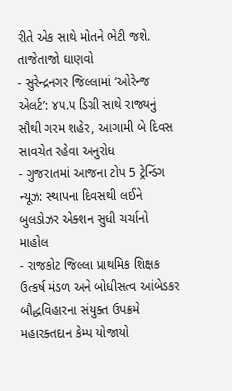રીતે એક સાથે મોતને ભેટી જશે.
તાજેતાજો ઘાણવો
- સુરેન્દ્રનગર જિલ્લામાં ‘ઓરેન્જ એલર્ટ’: ૪૫.૫ ડિગ્રી સાથે રાજ્યનું સૌથી ગરમ શહેર, આગામી બે દિવસ સાવચેત રહેવા અનુરોધ
- ગુજરાતમાં આજના ટોપ 5 ટ્રેન્ડિંગ ન્યૂઝ: સ્થાપના દિવસથી લઈને બુલડોઝર એક્શન સુધી ચર્ચાનો માહોલ
- રાજકોટ જિલ્લા પ્રાથમિક શિક્ષક ઉત્કર્ષ મંડળ અને બોધીસત્વ આંબેડકર બૌદ્ધવિહારના સંયુક્ત ઉપક્રમે મહારક્તદાન કેમ્પ યોજાયો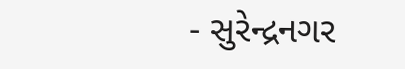- સુરેન્દ્રનગર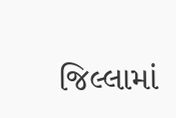જિલ્લામાં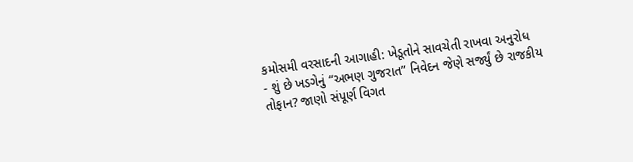કમોસમી વરસાદની આગાહી: ખેડૂતોને સાવચેતી રાખવા અનુરોધ
- શું છે ખડગેનું “અભણ ગુજરાત” નિવેદન જેણે સર્જ્યું છે રાજકીય તોફાન? જાણો સંપૂર્ણ વિગત